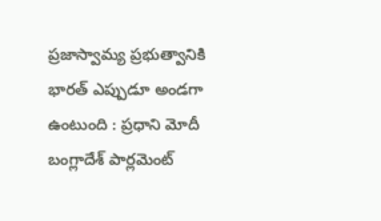ప్రజాస్వామ్య ప్రభుత్వానికి భారత్ ఎప్పుడూ అండగా ఉంటుంది : ప్రధాని మోదీ
బంగ్లాదేశ్ పార్లమెంట్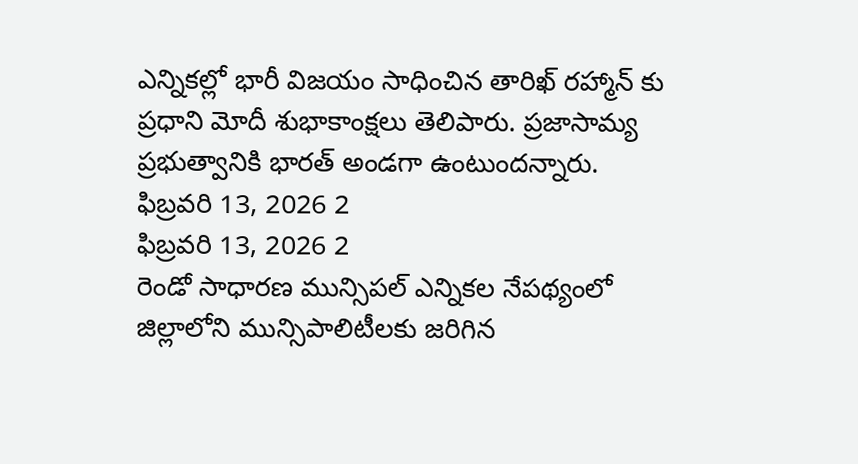ఎన్నికల్లో భారీ విజయం సాధించిన తారిఖ్ రహ్మాన్ కు ప్రధాని మోదీ శుభాకాంక్షలు తెలిపారు. ప్రజాసామ్య ప్రభుత్వానికి భారత్ అండగా ఉంటుందన్నారు.
ఫిబ్రవరి 13, 2026 2
ఫిబ్రవరి 13, 2026 2
రెండో సాధారణ మున్సిపల్ ఎన్నికల నేపథ్యంలో జిల్లాలోని మున్సిపాలిటీలకు జరిగిన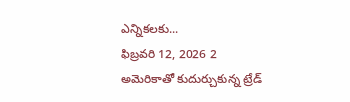ఎన్నికలకు...
ఫిబ్రవరి 12, 2026 2
అమెరికాతో కుదుర్చుకున్న ట్రేడ్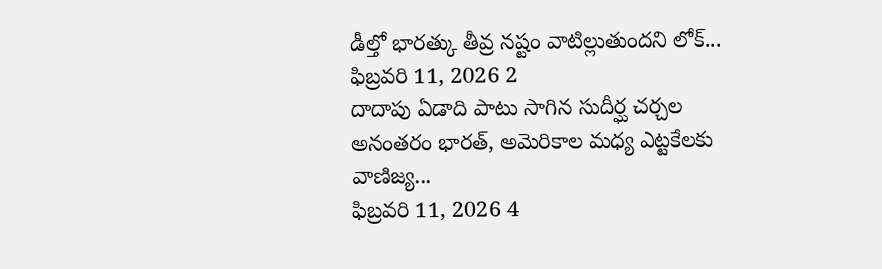డీల్తో భారత్కు తీవ్ర నష్టం వాటిల్లుతుందని లోక్...
ఫిబ్రవరి 11, 2026 2
దాదాపు ఏడాది పాటు సాగిన సుదీర్ఘ చర్చల అనంతరం భారత్, అమెరికాల మధ్య ఎట్టకేలకు వాణిజ్య...
ఫిబ్రవరి 11, 2026 4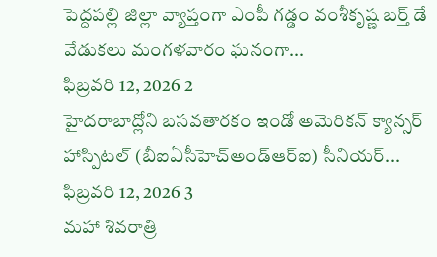పెద్దపల్లి జిల్లా వ్యాప్తంగా ఎంపీ గడ్డం వంశీకృష్ణ బర్త్ డే వేడుకలు మంగళవారం ఘనంగా...
ఫిబ్రవరి 12, 2026 2
హైదరాబాద్లోని బసవతారకం ఇండో అమెరికన్ క్యాన్సర్ హాస్పిటల్ (బీఐఏసీహెచ్అండ్ఆర్ఐ) సీనియర్...
ఫిబ్రవరి 12, 2026 3
మహా శివరాత్రి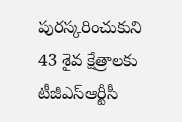పురస్కరించుకుని 43 శైవ క్షేత్రాలకు టీజీఎస్ఆర్టీసీ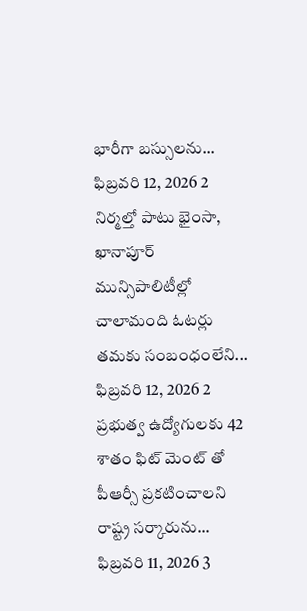భారీగా బస్సులను...
ఫిబ్రవరి 12, 2026 2
నిర్మల్తో పాటు భైంసా, ఖానాపూర్ మున్సిపాలిటీల్లో చాలామంది ఓటర్లు తమకు సంబంధంలేని...
ఫిబ్రవరి 12, 2026 2
ప్రభుత్వ ఉద్యోగులకు 42 శాతం ఫిట్ మెంట్ తో పీఆర్సీ ప్రకటించాలని రాష్ట్ర సర్కారును...
ఫిబ్రవరి 11, 2026 3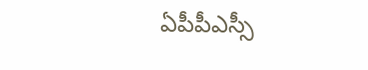ఏపీపీఎస్సీ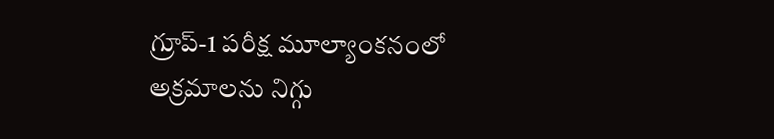గ్రూప్-1 పరీక్ష మూల్యాంకనంలో అక్రమాలను నిగ్గు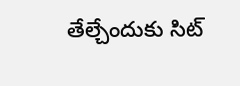తేల్చేందుకు సిట్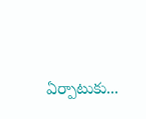ఏర్పాటుకు...